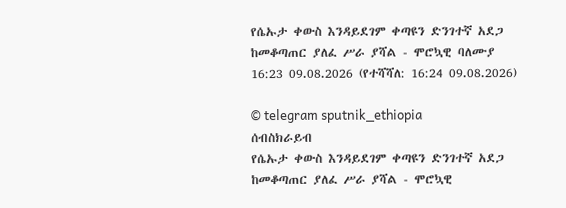የሴኡታ ቀውስ እንዳይደገም ቀጣዩን ድንገተኛ አደጋ ከመቆጣጠር ያለፈ ሥራ ያሻል - ሞሮኳዊ ባለሙያ
16:23 09.08.2026 (የተሻሻለ: 16:24 09.08.2026)

© telegram sputnik_ethiopia
ሰብስክራይብ
የሴኡታ ቀውስ እንዳይደገም ቀጣዩን ድንገተኛ አደጋ ከመቆጣጠር ያለፈ ሥራ ያሻል - ሞሮኳዊ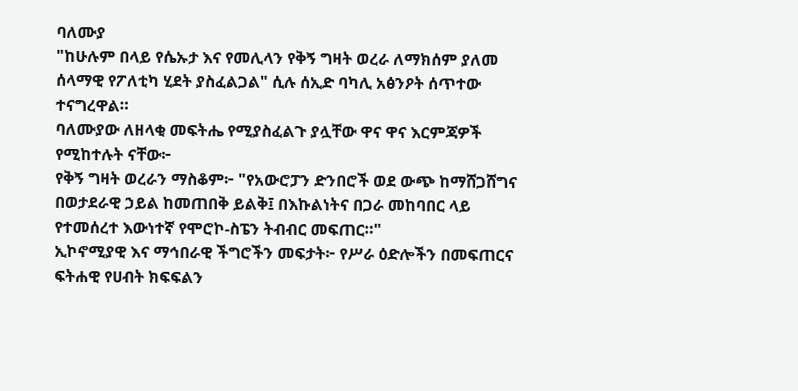ባለሙያ
"ከሁሉም በላይ የሴኡታ እና የመሊላን የቅኝ ግዛት ወረራ ለማክሰም ያለመ ሰላማዊ የፖለቲካ ሂደት ያስፈልጋል" ሲሉ ሰኢድ ባካሊ አፅንዖት ሰጥተው ተናግረዋል።
ባለሙያው ለዘላቂ መፍትሔ የሚያስፈልጉ ያሏቸው ዋና ዋና እርምጃዎች የሚከተሉት ናቸው፦
የቅኝ ግዛት ወረራን ማስቆም፦ "የአውሮፓን ድንበሮች ወደ ውጭ ከማሸጋሸግና በወታደራዊ ኃይል ከመጠበቅ ይልቅ፤ በእኩልነትና በጋራ መከባበር ላይ የተመሰረተ እውነተኛ የሞሮኮ-ስፔን ትብብር መፍጠር።"
ኢኮኖሚያዊ እና ማኅበራዊ ችግሮችን መፍታት፦ የሥራ ዕድሎችን በመፍጠርና ፍትሐዊ የሀብት ክፍፍልን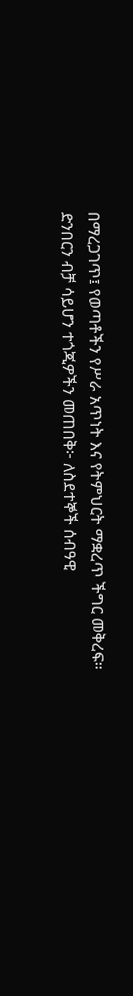በማረጋገጥ፤ የወጣቶችን የሥራ አጥነት እና የትምህርት ማቋረጥ ችግር መቅረፍ።
ድንበርን ብቻ ሳይሆን ተጎጂዎችን መጠበቅ፦ ለስደተኞች ሰብዓዊ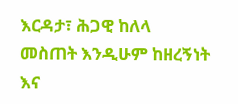እርዳታ፣ ሕጋዊ ከለላ መስጠት እንዲሁም ከዘረኝነት እና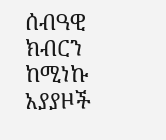ሰብዓዊ ክብርን ከሚነኩ አያያዞች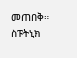መጠበቅ።
ስፑትኒክ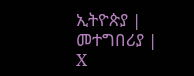ኢትዮጵያ | መተግበሪያ | X